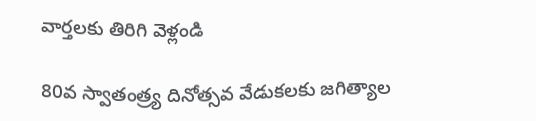వార్తలకు తిరిగి వెళ్లండి

80వ స్వాతంత్ర్య దినోత్సవ వేడుకలకు జగిత్యాల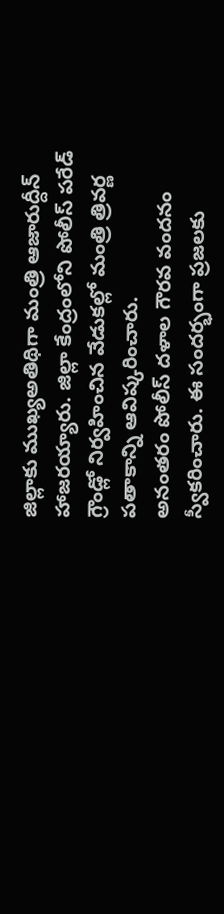జిల్లాకు ముఖ్యఅతిథిగా మంత్రి ఆజారుద్దీన్ హాజరయ్యారు. జిల్లా కేంద్రంలోని పోలీస్ పరేడ్ గ్రౌండ్లో నిర్వహించిన వేడుకల్లో మంత్రి త్రివర్ణ పతాకాన్ని ఆవిష్కరించారు.
అనంతరం పోలీస్ దళాల గౌరవ వందనం స్వీకరించారు. ఈ సందర్భంగా ప్రజలకు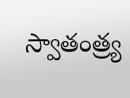స్వాతంత్ర్య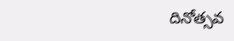దినోత్సవ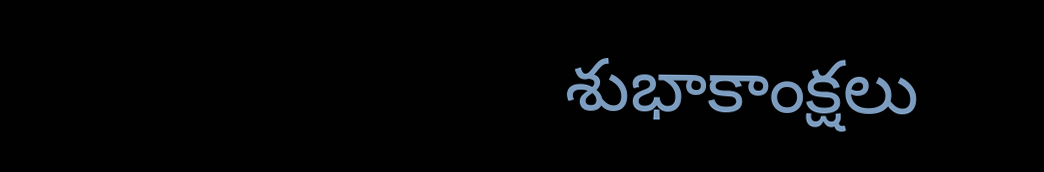శుభాకాంక్షలు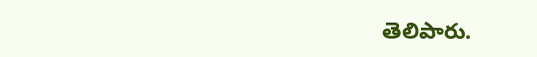తెలిపారు.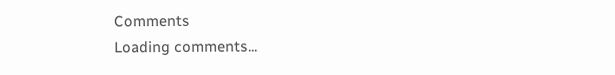Comments
Loading comments...